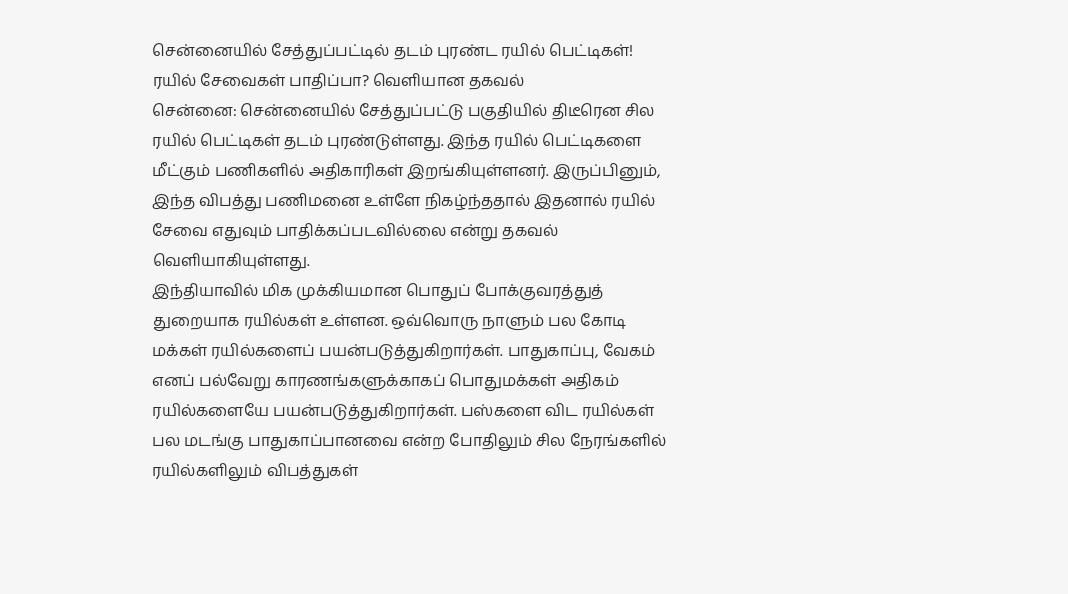சென்னையில் சேத்துப்பட்டில் தடம் புரண்ட ரயில் பெட்டிகள்! ரயில் சேவைகள் பாதிப்பா? வெளியான தகவல்
சென்னை: சென்னையில் சேத்துப்பட்டு பகுதியில் திடீரென சில ரயில் பெட்டிகள் தடம் புரண்டுள்ளது. இந்த ரயில் பெட்டிகளை மீட்கும் பணிகளில் அதிகாரிகள் இறங்கியுள்ளனர். இருப்பினும், இந்த விபத்து பணிமனை உள்ளே நிகழ்ந்ததால் இதனால் ரயில் சேவை எதுவும் பாதிக்கப்படவில்லை என்று தகவல் வெளியாகியுள்ளது.
இந்தியாவில் மிக முக்கியமான பொதுப் போக்குவரத்துத் துறையாக ரயில்கள் உள்ளன. ஒவ்வொரு நாளும் பல கோடி மக்கள் ரயில்களைப் பயன்படுத்துகிறார்கள். பாதுகாப்பு, வேகம் எனப் பல்வேறு காரணங்களுக்காகப் பொதுமக்கள் அதிகம் ரயில்களையே பயன்படுத்துகிறார்கள். பஸ்களை விட ரயில்கள் பல மடங்கு பாதுகாப்பானவை என்ற போதிலும் சில நேரங்களில் ரயில்களிலும் விபத்துகள்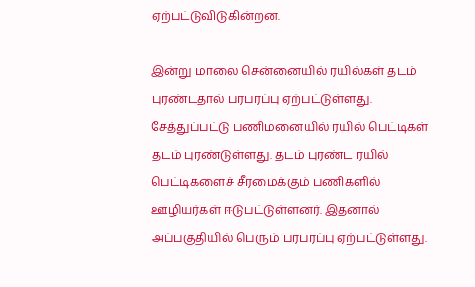ஏற்பட்டுவிடுகின்றன.

இன்று மாலை சென்னையில் ரயில்கள் தடம் புரண்டதால் பரபரப்பு ஏற்பட்டுள்ளது. சேத்துப்பட்டு பணிமனையில் ரயில் பெட்டிகள் தடம் புரண்டுள்ளது. தடம் புரண்ட ரயில் பெட்டிகளைச் சீரமைக்கும் பணிகளில் ஊழியர்கள் ஈடுபட்டுள்ளனர். இதனால் அப்பகுதியில் பெரும் பரபரப்பு ஏற்பட்டுள்ளது.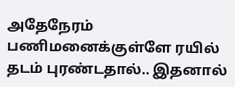அதேநேரம் பணிமனைக்குள்ளே ரயில் தடம் புரண்டதால்.. இதனால்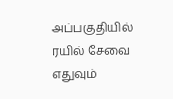அப்பகுதியில் ரயில் சேவை எதுவும்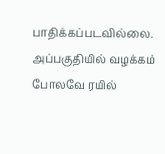பாதிக்கப்படவில்லை. அப்பகுதியில் வழக்கம் போலவே ரயில்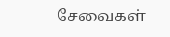சேவைகள்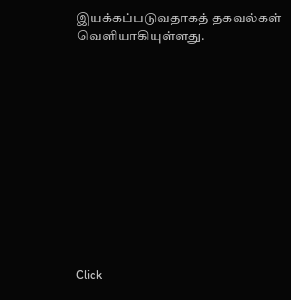இயக்கப்படுவதாகத் தகவல்கள் வெளியாகியுள்ளது.












Click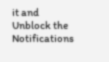it and Unblock the Notifications